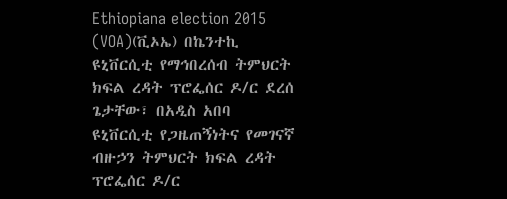Ethiopiana election 2015 (VOA)(ቪኦኤ) በኬንተኪ ዩኒቨርሲቲ የማኅበረሰብ ትምህርት ክፍል ረዳት ፕሮፌሰር ዶ/ር ደረሰ ጌታቸው፣ በአዲስ አበባ ዩኒቨርሲቲ የጋዜጠኝነትና የመገናኛ ብዙኃን ትምህርት ክፍል ረዳት ፕሮፌሰር ዶ/ር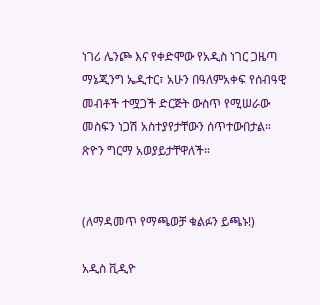ነገሪ ሌንጮ እና የቀድሞው የአዲስ ነገር ጋዜጣ ማኔጂንግ ኤዲተር፣ አሁን በዓለምአቀፍ የሰብዓዊ መብቶች ተሟጋች ድርጅት ውስጥ የሚሠራው መስፍን ነጋሽ አስተያየታቸውን ሰጥተውበታል። ጽዮን ግርማ አወያይታቸዋለች።


(ለማዳመጥ የማጫወቻ ቁልፉን ይጫኑ!)

አዲስ ቪዲዮ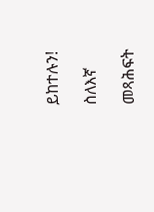ይከተሉን!

ስለእኛ

መጻሕፍት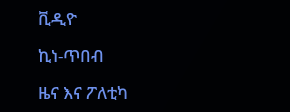ቪዲዮ

ኪነ-ጥበብ

ዜና እና ፖለቲካ